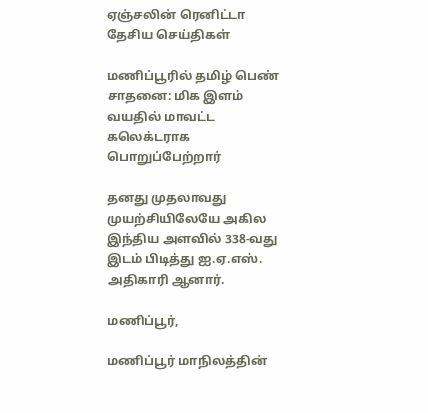ஏஞ்சலின் ரெனிட்டா
தேசிய செய்திகள்

மணிப்பூரில் தமிழ் பெண் சாதனை: மிக இளம் வயதில் மாவட்ட கலெக்டராக பொறுப்பேற்றார்

தனது முதலாவது முயற்சியிலேயே அகில இந்திய அளவில் 338-வது இடம் பிடித்து ஐ.ஏ.எஸ். அதிகாரி ஆனார்.

மணிப்பூர்,

மணிப்பூர் மாநிலத்தின்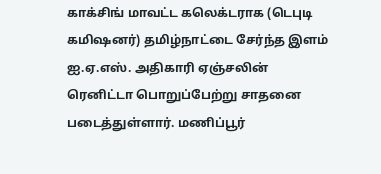காக்சிங் மாவட்ட கலெக்டராக (டெபுடி கமிஷனர்) தமிழ்நாட்டை சேர்ந்த இளம் ஐ.ஏ.எஸ். அதிகாரி ஏஞ்சலின் ரெனிட்டா பொறுப்பேற்று சாதனை படைத்துள்ளார். மணிப்பூர்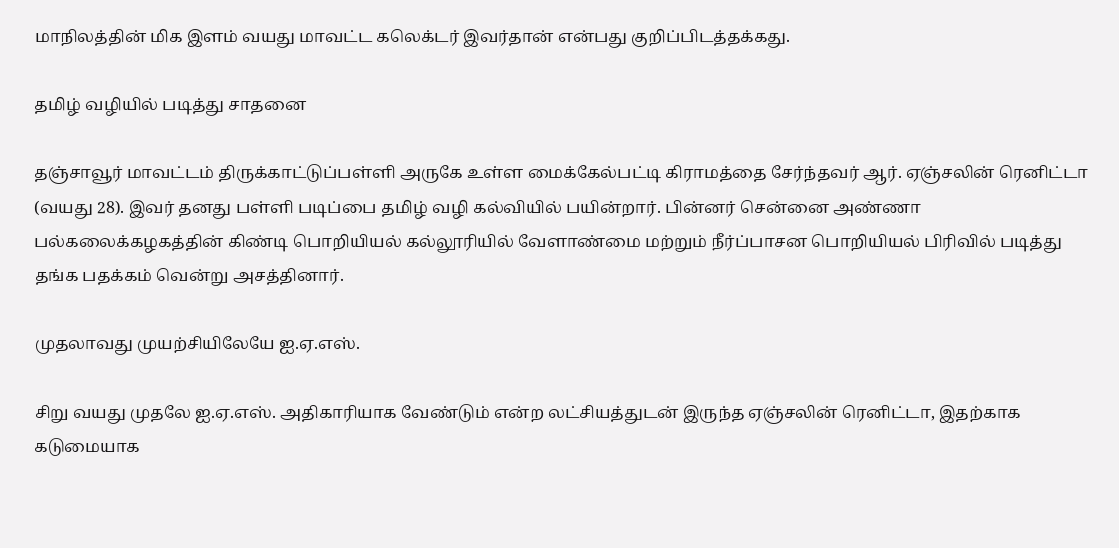மாநிலத்தின் மிக இளம் வயது மாவட்ட கலெக்டர் இவர்தான் என்பது குறிப்பிடத்தக்கது.

தமிழ் வழியில் படித்து சாதனை

தஞ்சாவூர் மாவட்டம் திருக்காட்டுப்பள்ளி அருகே உள்ள மைக்கேல்பட்டி கிராமத்தை சேர்ந்தவர் ஆர். ஏஞ்சலின் ரெனிட்டா (வயது 28). இவர் தனது பள்ளி படிப்பை தமிழ் வழி கல்வியில் பயின்றார். பின்னர் சென்னை அண்ணா பல்கலைக்கழகத்தின் கிண்டி பொறியியல் கல்லூரியில் வேளாண்மை மற்றும் நீர்ப்பாசன பொறியியல் பிரிவில் படித்து தங்க பதக்கம் வென்று அசத்தினார்.

முதலாவது முயற்சியிலேயே ஐ.ஏ.எஸ்.

சிறு வயது முதலே ஐ.ஏ.எஸ். அதிகாரியாக வேண்டும் என்ற லட்சியத்துடன் இருந்த ஏஞ்சலின் ரெனிட்டா, இதற்காக கடுமையாக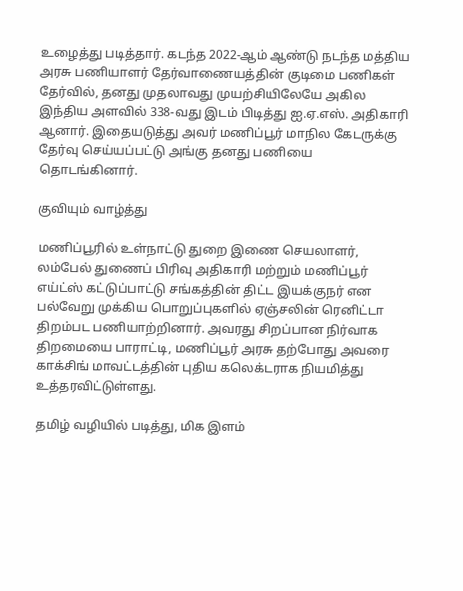உழைத்து படித்தார். கடந்த 2022-ஆம் ஆண்டு நடந்த மத்திய அரசு பணியாளர் தேர்வாணையத்தின் குடிமை பணிகள் தேர்வில், தனது முதலாவது முயற்சியிலேயே அகில இந்திய அளவில் 338-வது இடம் பிடித்து ஐ.ஏ.எஸ். அதிகாரி ஆனார். இதையடுத்து அவர் மணிப்பூர் மாநில கேடருக்கு தேர்வு செய்யப்பட்டு அங்கு தனது பணியை தொடங்கினார்.

குவியும் வாழ்த்து

மணிப்பூரில் உள்நாட்டு துறை இணை செயலாளர், லம்பேல் துணைப் பிரிவு அதிகாரி மற்றும் மணிப்பூர் எய்ட்ஸ் கட்டுப்பாட்டு சங்கத்தின் திட்ட இயக்குநர் என பல்வேறு முக்கிய பொறுப்புகளில் ஏஞ்சலின் ரெனிட்டா திறம்பட பணியாற்றினார். அவரது சிறப்பான நிர்வாக திறமையை பாராட்டி, மணிப்பூர் அரசு தற்போது அவரை காக்சிங் மாவட்டத்தின் புதிய கலெக்டராக நியமித்து உத்தரவிட்டுள்ளது.

தமிழ் வழியில் படித்து, மிக இளம்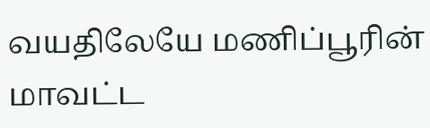வயதிலேயே மணிப்பூரின் மாவட்ட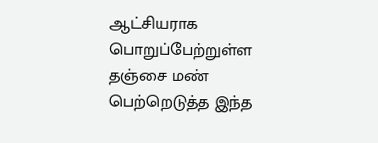ஆட்சியராக பொறுப்பேற்றுள்ள தஞ்சை மண் பெற்றெடுத்த இந்த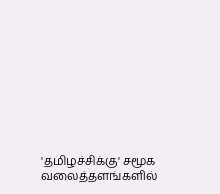'தமிழச்சிக்கு' சமூக வலைத்தளங்களில்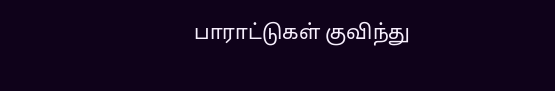பாராட்டுகள் குவிந்து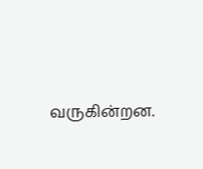வருகின்றன.